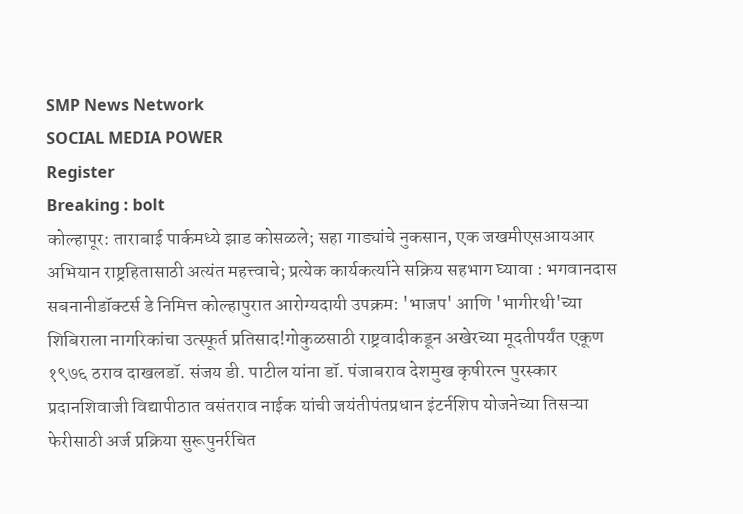SMP News Network
SOCIAL MEDIA POWER
Register
Breaking : bolt
कोल्हापूर: ताराबाई पार्कमध्ये झाड कोसळले; सहा गाड्यांचे नुकसान, एक जखमीएसआयआर अभियान राष्ट्रहितासाठी अत्यंत महत्त्वाचे; प्रत्येक कार्यकर्त्याने सक्रिय सहभाग घ्यावा : भगवानदास सबनानीडॉक्टर्स डे निमित्त कोल्हापुरात आरोग्यदायी उपक्रम: 'भाजप' आणि 'भागीरथी'च्या शिबिराला नागरिकांचा उत्स्फूर्त प्रतिसाद!गोकुळसाठी राष्ट्रवादीकडून अखेरच्या मूदतीपर्यंत एकूण १९७६ ठराव दाखलडॉ. संजय डी. पाटील यांना डॉ. पंजाबराव देशमुख कृषीरत्न पुरस्कार प्रदानशिवाजी विद्यापीठात वसंतराव नाईक यांची जयंतीपंतप्रधान इंटर्नशिप योजनेच्या तिसऱ्या फेरीसाठी अर्ज प्रक्रिया सुरूपुनर्रचित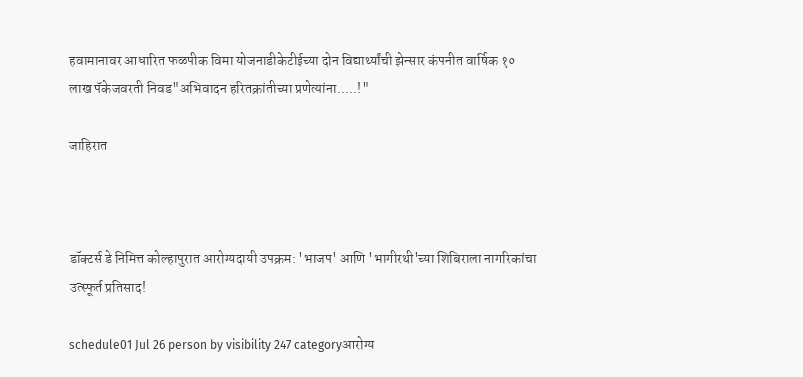हवामानावर आधारित फळपीक विमा योजनाडीकेटीईच्या दोन विद्यार्थ्यांची झेन्सार कंपनीत वार्षिक १० लाख पॅकेजवरती निवड"अभिवादन हरितक्रांतीच्या प्रणेत्यांना.....!"

जाहिरात



डॉक्टर्स डे निमित्त कोल्हापुरात आरोग्यदायी उपक्रम: 'भाजप' आणि 'भागीरथी'च्या शिबिराला नागरिकांचा उत्स्फूर्त प्रतिसाद!

schedule01 Jul 26 person by visibility 247 categoryआरोग्य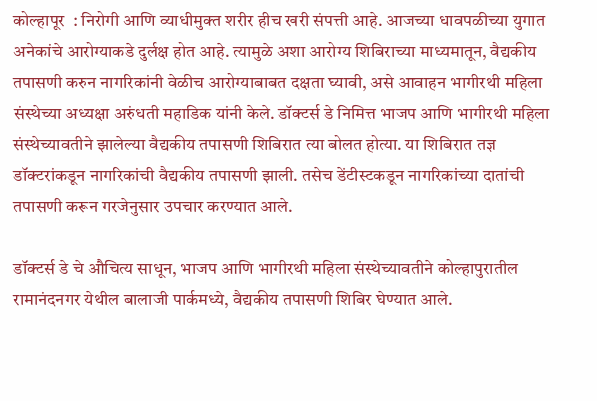कोल्हापूर  : निरोगी आणि व्याधीमुक्त शरीर हीच खरी संपत्ती आहे. आजच्या धावपळीच्या युगात अनेकांचे आरोग्याकडे दुर्लक्ष होत आहे. त्यामुळे अशा आरोग्य शिबिराच्या माध्यमातून, वैद्यकीय तपासणी करुन नागरिकांनी वेळीच आरोग्याबाबत दक्षता घ्यावी, असे आवाहन भागीरथी महिला संस्थेच्या अध्यक्षा अरुंधती महाडिक यांनी केले. डॉक्टर्स डे निमित्त भाजप आणि भागीरथी महिला संस्थेच्यावतीने झालेल्या वैद्यकीय तपासणी शिबिरात त्या बोलत होत्या. या शिबिरात तज्ञ डॉक्टरांकडून नागरिकांची वैद्यकीय तपासणी झाली. तसेच डेंटीस्टकडून नागरिकांच्या दातांची तपासणी करून गरजेनुसार उपचार करण्यात आले.

डॉक्टर्स डे चे औचित्य साधून, भाजप आणि भागीरथी महिला संस्थेच्यावतीने कोल्हापुरातील रामानंदनगर येथील बालाजी पार्कमध्ये, वैद्यकीय तपासणी शिबिर घेण्यात आले.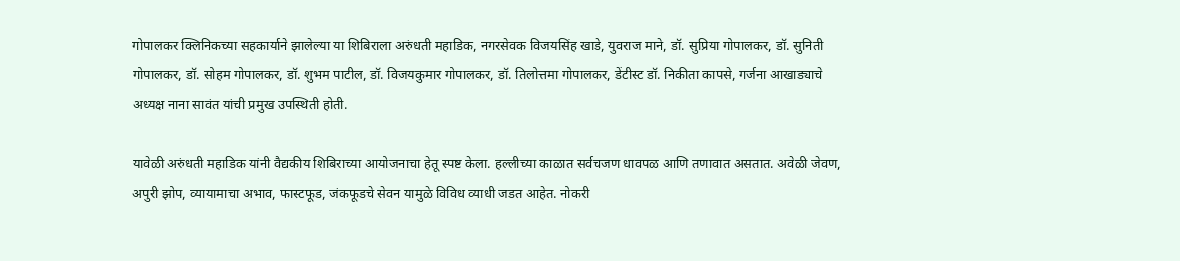गोपालकर क्लिनिकच्या सहकार्याने झालेल्या या शिबिराला अरुंधती महाडिक, नगरसेवक विजयसिंह खाडे, युवराज माने, डॉ. सुप्रिया गोपालकर, डॉ. सुनिती गोपालकर, डॉ. सोहम गोपालकर, डॉ. शुभम पाटील, डॉ. विजयकुमार गोपालकर, डॉ. तिलोत्तमा गोपालकर, डेंटीस्ट डॉ. निकीता कापसे, गर्जना आखाड्याचे अध्यक्ष नाना सावंत यांची प्रमुख उपस्थिती होती.

यावेळी अरुंधती महाडिक यांनी वैद्यकीय शिबिराच्या आयोजनाचा हेतू स्पष्ट केला. हल्लीच्या काळात सर्वचजण धावपळ आणि तणावात असतात. अवेळी जेवण, अपुरी झोप, व्यायामाचा अभाव, फास्टफूड, जंकफूडचे सेवन यामुळे विविध व्याधी जडत आहेत. नोकरी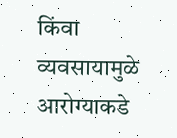किंवा व्यवसायामुळे आरोग्याकडे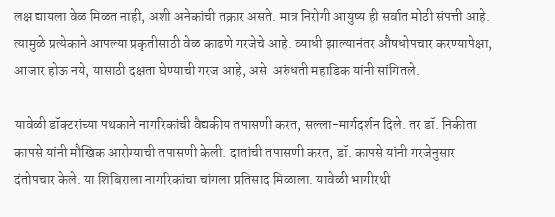लक्ष द्यायला वेळ मिळत नाही, अशी अनेकांची तक्रार असते. मात्र निरोगी आयुष्य ही सर्वात मोठी संपत्ती आहे. त्यामुळे प्रत्येकाने आपल्या प्रकृतीसाठी वेळ काढणे गरजेचे आहे. व्याधी झाल्यानंतर औषधोपचार करण्यापेक्षा, आजार होऊ नये, यासाठी दक्षता घेण्याची गरज आहे, असे  अरुंधती महाडिक यांनी सांगितले.

यावेळी डॉक्टरांच्या पथकाने नागरिकांची वैद्यकीय तपासणी करत, सल्ला-मार्गदर्शन दिले. तर डॉ. निकीता कापसे यांनी मौखिक आरोग्याची तपासणी केली. दातांची तपासणी करत, डॉ. कापसे यांनी गरजेनुसार दंतोपचार केले. या शिबिराला नागरिकांचा चांगला प्रतिसाद मिळाला. यावेळी भागीरथी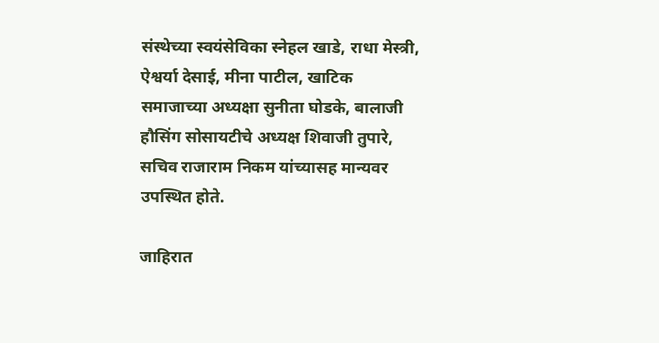संस्थेच्या स्वयंसेविका स्नेहल खाडे, राधा मेस्त्री, ऐश्वर्या देसाई, मीना पाटील, खाटिक समाजाच्या अध्यक्षा सुनीता घोडके, बालाजी हौसिंग सोसायटीचे अध्यक्ष शिवाजी तुपारे, सचिव राजाराम निकम यांच्यासह मान्यवर उपस्थित होते.

जाहिरात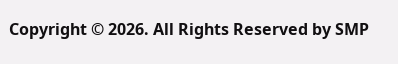Copyright © 2026. All Rights Reserved by SMP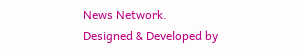News Network.
Designed & Developed by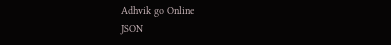Adhvik go Online
JSON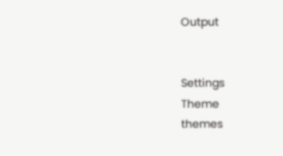Output


Settings
Theme
themes